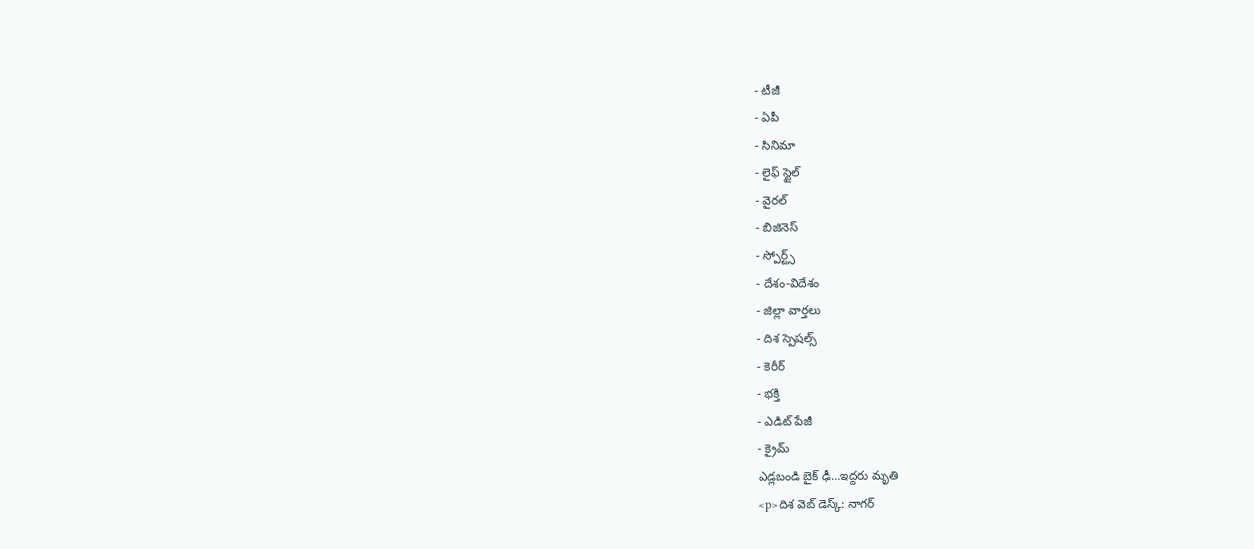- టీజీ
- ఏపీ
- సినిమా
- లైఫ్ స్టైల్
- వైరల్
- బిజినెస్
- స్పోర్ట్స్
- దేశం-విదేశం
- జిల్లా వార్తలు
- దిశ స్పెషల్స్
- కెరీర్
- భక్తి
- ఎడిట్ పేజీ
- క్రైమ్
ఎడ్లబండి బైక్ ఢీ…ఇద్దరు మృతి
<p>దిశ వెబ్ డెస్క్: నాగర్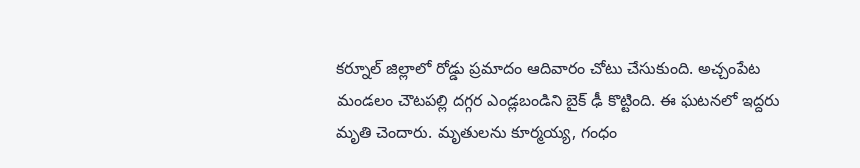కర్నూల్ జిల్లాలో రోడ్డు ప్రమాదం ఆదివారం చోటు చేసుకుంది. అచ్చంపేట మండలం చౌటపల్లి దగ్గర ఎండ్లబండిని బైక్ ఢీ కొట్టింది. ఈ ఘటనలో ఇద్దరు మృతి చెందారు. మృతులను కూర్మయ్య, గంధం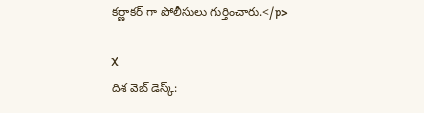కర్ణాకర్ గా పోలీసులు గుర్తించారు.</p>

X
దిశ వెబ్ డెస్క్: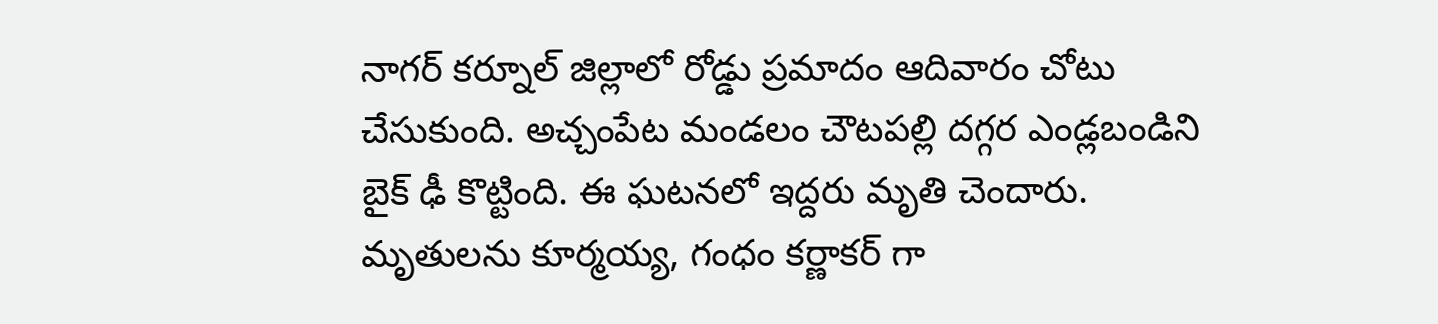నాగర్ కర్నూల్ జిల్లాలో రోడ్డు ప్రమాదం ఆదివారం చోటు చేసుకుంది. అచ్చంపేట మండలం చౌటపల్లి దగ్గర ఎండ్లబండిని బైక్ ఢీ కొట్టింది. ఈ ఘటనలో ఇద్దరు మృతి చెందారు. మృతులను కూర్మయ్య, గంధం కర్ణాకర్ గా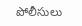పోలీసులు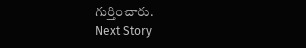గుర్తించారు.
Next Story